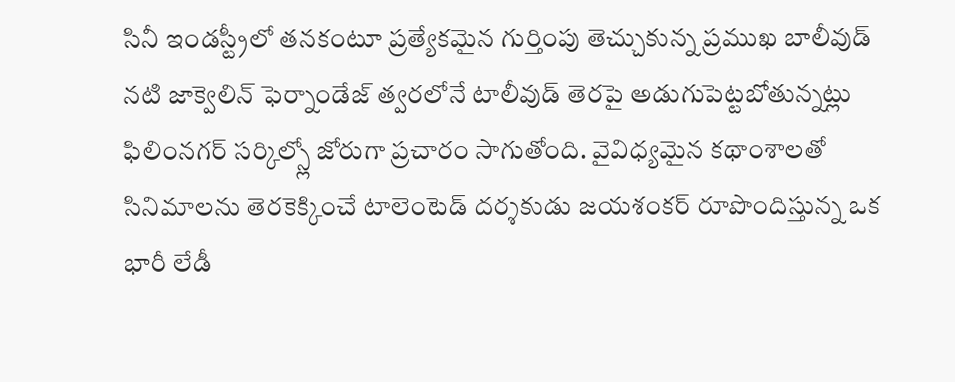సినీ ఇండస్ట్రీలో తనకంటూ ప్రత్యేకమైన గుర్తింపు తెచ్చుకున్న ప్రముఖ బాలీవుడ్ నటి జాక్వెలిన్ ఫెర్నాండేజ్ త్వరలోనే టాలీవుడ్ తెరపై అడుగుపెట్టబోతున్నట్లు ఫిలింనగర్ సర్కిల్స్లో జోరుగా ప్రచారం సాగుతోంది. వైవిధ్యమైన కథాంశాలతో సినిమాలను తెరకెక్కించే టాలెంటెడ్ దర్శకుడు జయశంకర్ రూపొందిస్తున్న ఒక భారీ లేడీ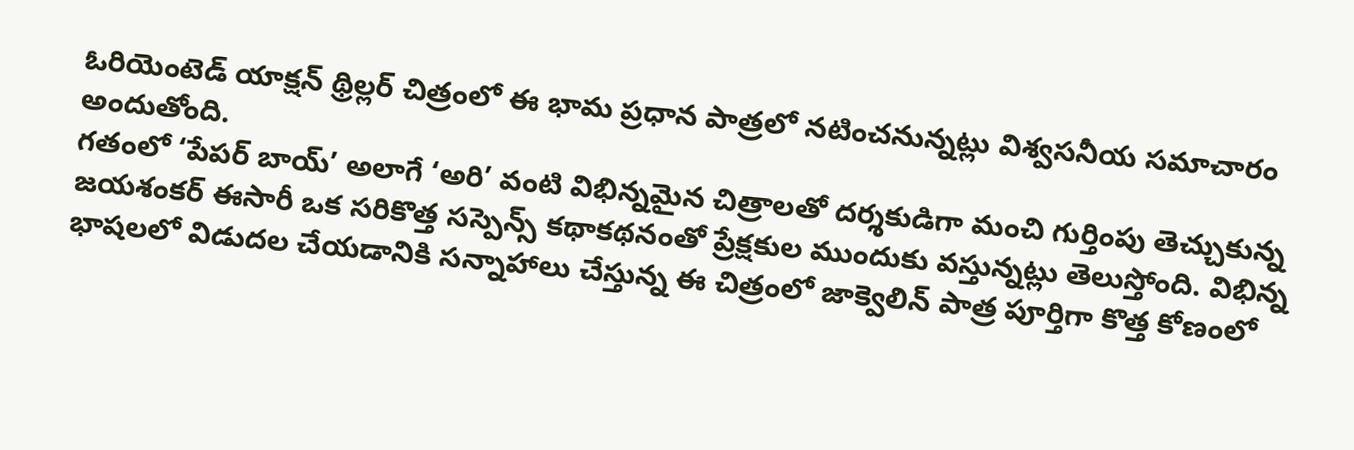ఓరియెంటెడ్ యాక్షన్ థ్రిల్లర్ చిత్రంలో ఈ భామ ప్రధాన పాత్రలో నటించనున్నట్లు విశ్వసనీయ సమాచారం అందుతోంది.
గతంలో ‘పేపర్ బాయ్’ అలాగే ‘అరి’ వంటి విభిన్నమైన చిత్రాలతో దర్శకుడిగా మంచి గుర్తింపు తెచ్చుకున్న జయశంకర్ ఈసారీ ఒక సరికొత్త సస్పెన్స్ కథాకథనంతో ప్రేక్షకుల ముందుకు వస్తున్నట్లు తెలుస్తోంది. విభిన్న భాషలలో విడుదల చేయడానికి సన్నాహాలు చేస్తున్న ఈ చిత్రంలో జాక్వెలిన్ పాత్ర పూర్తిగా కొత్త కోణంలో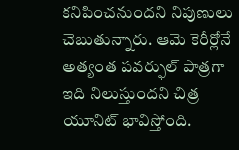కనిపించనుందని నిపుణులు చెబుతున్నారు. ఆమె కెరీర్లోనే అత్యంత పవర్ఫుల్ పాత్రగా ఇది నిలుస్తుందని చిత్ర యూనిట్ భావిస్తోంది.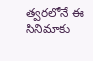త్వరలోనే ఈ సినిమాకు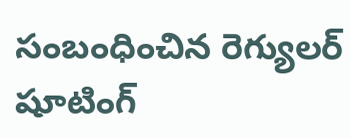సంబంధించిన రెగ్యులర్ షూటింగ్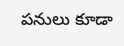పనులు కూడా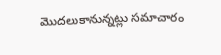మొదలుకానున్నట్లు సమాచారం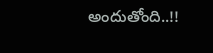అందుతోంది..!!